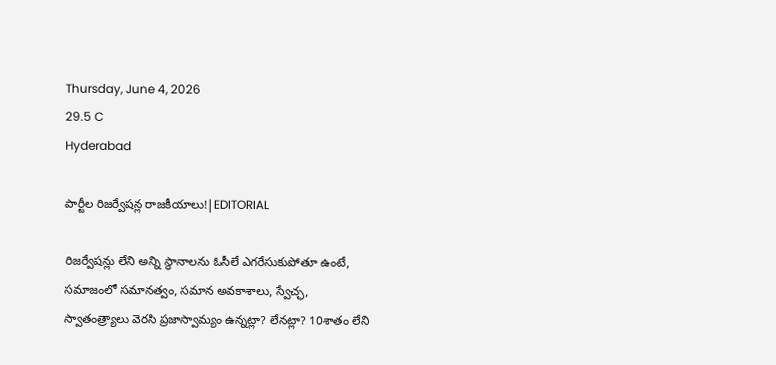Thursday, June 4, 2026
29.5 C
Hyderabad

పార్టీల రిజర్వేషన్ల రాజకీయాలు!|EDITORIAL

రిజర్వేషన్లు లేని అన్ని స్థానాలను ఓసీలే ఎగరేసుకుపోతూ ఉంటే, సమాజంలో సమానత్వం, సమాన అవకాశాలు, స్వేచ్ఛ, స్వాతంత్ర్యాలు వెరసి ప్రజాస్వామ్యం ఉన్నట్లా? లేనట్లా? 10శాతం లేని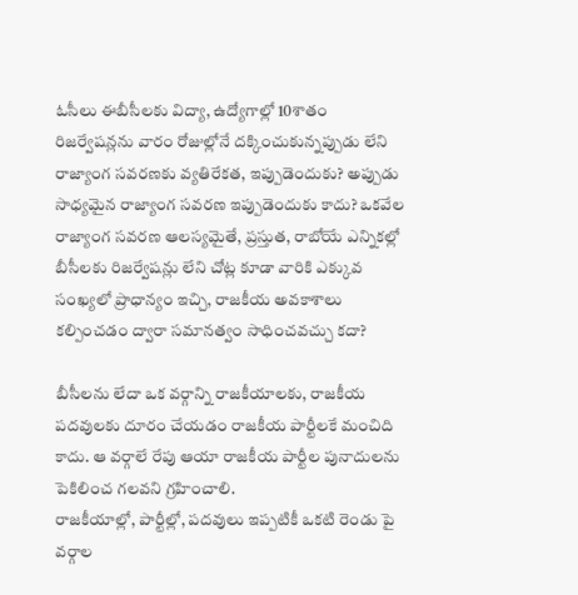ఓసీలు ఈబీసీలకు విద్యా, ఉద్యోగాల్లో 10శాతం రిజర్వేషన్లను వారం రోజుల్లోనే దక్కించుకున్నప్పుడు లేని రాజ్యాంగ సవరణకు వ్యతిరేకత, ఇప్పుడెందుకు? అప్పుడు సాధ్యమైన రాజ్యాంగ సవరణ ఇప్పుడెందుకు కాదు? ఒకవేల రాజ్యాంగ సవరణ ఆలస్యమైతే, ప్రస్తుత, రాబోయే ఎన్నికల్లో బీసీలకు రిజర్వేషన్లు లేని చోట్ల కూడా వారికి ఎక్కువ సంఖ్యలో ప్రాధాన్యం ఇచ్చి, రాజకీయ అవకాశాలు కల్పించడం ద్వారా సమానత్వం సాధించవచ్చు కదా?

బీసీలను లేదా ఒక వర్గాన్ని రాజకీయాలకు, రాజకీయ పదవులకు దూరం చేయడం రాజకీయ పార్టీలకే మంచిది కాదు. ఆ వర్గాలే రేపు ఆయా రాజకీయ పార్టీల పునాదులను పెకిలించ గలవని గ్రహించాలి.
రాజకీయాల్లో, పార్టీల్లో, పదవులు ఇప్పటికీ ఒకటి రెండు పై వర్గాల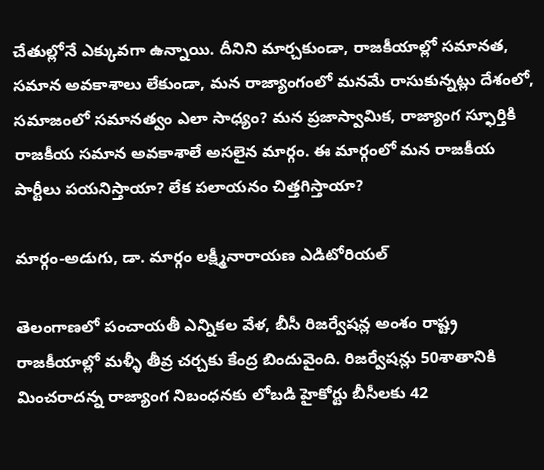చేతుల్లోనే ఎక్కువగా ఉన్నాయి. దీనిని మార్చకుండా, రాజకీయాల్లో సమానత, సమాన అవకాశాలు లేకుండా, మన రాజ్యాంగంలో మనమే రాసుకున్నట్లు దేశంలో, సమాజంలో సమానత్వం ఎలా సాధ్యం? మన ప్రజాస్వామిక, రాజ్యాంగ స్ఫూర్తికి రాజకీయ సమాన అవకాశాలే అసలైన మార్గం. ఈ మార్గంలో మన రాజకీయ పార్టీలు పయనిస్తాయా? లేక పలాయనం చిత్తగిస్తాయా?

మార్గం-అడుగు, డా. మార్గం లక్ష్మీనారాయణ ఎడిటోరియల్

తెలంగాణలో పంచాయతీ ఎన్నికల వేళ, బీసీ రిజర్వేషన్ల అంశం రాష్ట్ర రాజకీయాల్లో మళ్ళీ తీవ్ర చర్చకు కేంద్ర బిందువైంది. రిజర్వేషన్లు 50శాతానికి మించరాదన్న రాజ్యాంగ నిబంధనకు లోబడి హైకోర్టు బీసీలకు 42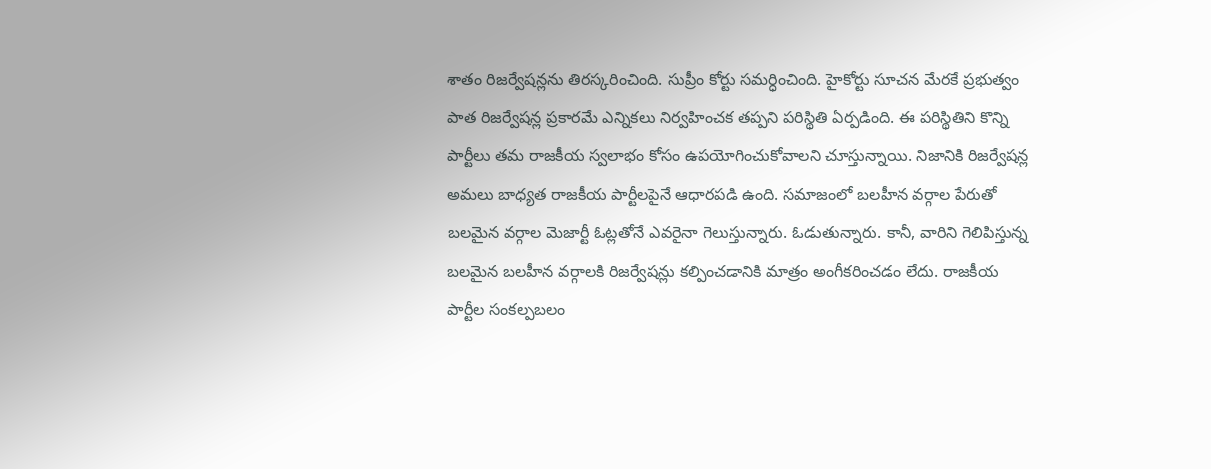శాతం రిజర్వేషన్లను తిరస్కరించింది. సుప్రీం కోర్టు సమర్ధించింది. హైకోర్టు సూచన మేరకే ప్రభుత్వం పాత రిజర్వేషన్ల ప్రకారమే ఎన్నికలు నిర్వహించక తప్పని పరిస్థితి ఏర్పడింది. ఈ పరిస్థితిని కొన్ని పార్టీలు తమ రాజకీయ స్వలాభం కోసం ఉపయోగించుకోవాలని చూస్తున్నాయి. నిజానికి రిజర్వేషన్ల అమలు బాధ్యత రాజకీయ పార్టీలపైనే ఆధారపడి ఉంది. సమాజంలో బలహీన వర్గాల పేరుతో బలమైన వర్గాల మెజార్టీ ఓట్లతోనే ఎవరైనా గెలుస్తున్నారు. ఓడుతున్నారు. కానీ, వారిని గెలిపిస్తున్న బలమైన బలహీన వర్గాలకి రిజర్వేషన్లు కల్పించడానికి మాత్రం అంగీకరించడం లేదు. రాజకీయ పార్టీల సంకల్పబలం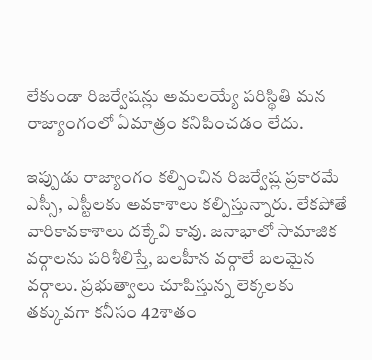లేకుండా రిజర్వేషన్లు అమలయ్యే పరిస్థితి మన రాజ్యాంగంలో ఏమాత్రం కనిపించడం లేదు.

ఇప్పుడు రాజ్యాంగం కల్పించిన రిజర్వేష్ల ప్రకారమే ఎస్సీ, ఎస్టీలకు అవకాశాలు కల్పిస్తున్నారు. లేకపోతే వారికావకాశాలు దక్కేవి కావు. జనాభాలో సామాజిక వర్గాలను పరిశీలిస్తే, బలహీన వర్గాలే బలమైన వర్గాలు. ప్రభుత్వాలు చూపిస్తున్న లెక్కలకు తక్కువగా కనీసం 42శాతం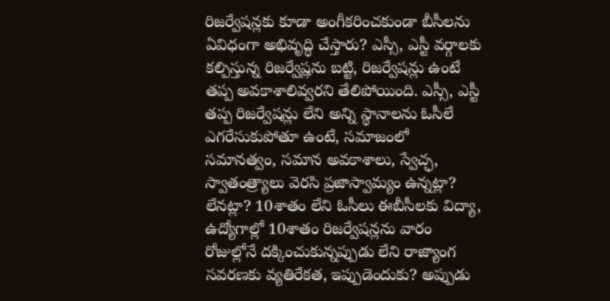రిజర్వేషన్లకు కూడా అంగీకరించకుండా బీసీలను ఏవిధంగా అభివృద్ధి చేస్తారు? ఎస్సీ, ఎస్టీ వర్గాలకు కల్పిస్తున్న రిజర్వేష్లను బట్టి, రిజర్వేషన్లు ఉంటే తప్ప అవకాశాలివ్వరని తేలిపోయింది. ఎస్సీ, ఎస్టీ తప్ప రిజర్వేషన్లు లేని అన్ని స్థానాలను ఓసీలే ఎగరేసుకుపోతూ ఉంటే, సమాజంలో సమానత్వం, సమాన అవకాశాలు, స్వేచ్ఛ, స్వాతంత్ర్యాలు వెరసి ప్రజాస్వామ్యం ఉన్నట్లా? లేనట్లా? 10శాతం లేని ఓసీలు ఈబీసీలకు విద్యా, ఉద్యోగాల్లో 10శాతం రిజర్వేషన్లను వారం రోజుల్లోనే దక్కించుకున్నప్పుడు లేని రాజ్యాంగ సవరణకు వ్యతిరేకత, ఇప్పుడెందుకు? అప్పుడు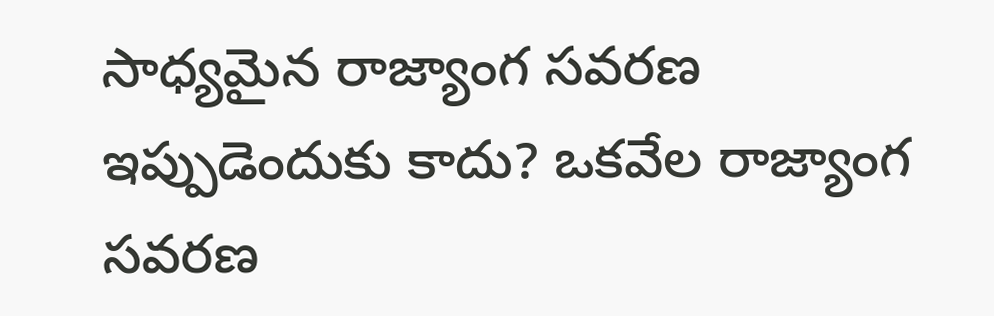సాధ్యమైన రాజ్యాంగ సవరణ ఇప్పుడెందుకు కాదు? ఒకవేల రాజ్యాంగ సవరణ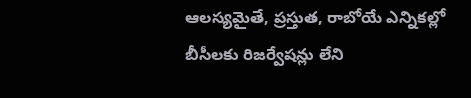ఆలస్యమైతే, ప్రస్తుత, రాబోయే ఎన్నికల్లో బీసీలకు రిజర్వేషన్లు లేని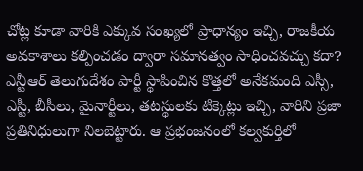చోట్ల కూడా వారికి ఎక్కువ సంఖ్యలో ప్రాధాన్యం ఇచ్చి, రాజకీయ అవకాశాలు కల్పించడం ద్వారా సమానత్వం సాధించవచ్చు కదా?
ఎన్టీఆర్‌ తెలుగుదేశం పార్టీ స్థాపించిన కొత్తలో అనేకమంది ఎస్సీ, ఎస్టీ, బీసీలు, మైనార్టీలు, తటస్థులకు టిక్కెట్లు ఇచ్చి, వారిని ప్రజా ప్రతినిధులుగా నిలబెట్టారు. ఆ ప్రభంజనంలో కల్వకుర్తిలో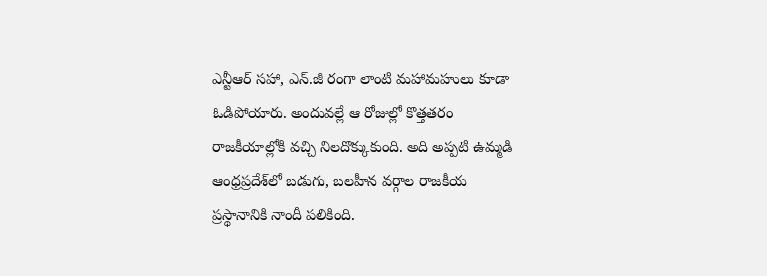ఎన్టీఆర్ సహా, ఎన్.జీ రంగా లాంటి మహామహులు కూడా ఓడిపోయారు. అందువల్లే ఆ రోజుల్లో కొత్తతరం రాజకీయాల్లోకి వచ్చి నిలదొక్కుకుంది. అది అప్పటి ఉమ్మడి ఆంధ్రప్రదేశ్‌లో బడుగు, బలహీన వర్గాల రాజకీయ ప్రస్థానానికి నాందీ పలికింది.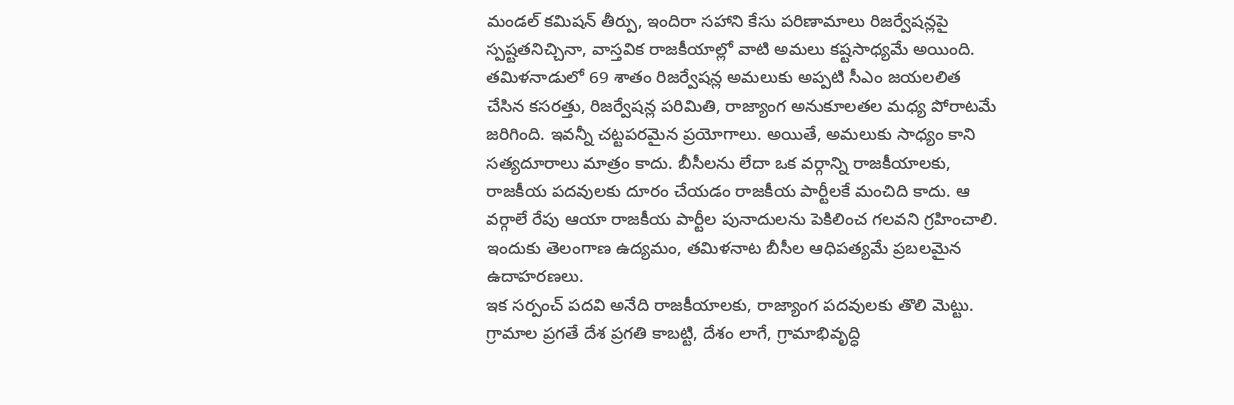మండల్‌ కమిషన్ తీర్పు, ఇందిరా సహాని కేసు పరిణామాలు రిజర్వేషన్లపై స్పష్టతనిచ్చినా, వాస్తవిక రాజకీయాల్లో వాటి అమలు కష్టసాధ్యమే అయింది. తమిళనాడులో 69 శాతం రిజర్వేషన్ల అమలుకు అప్పటి సీఎం జయలలిత చేసిన కసరత్తు, రిజర్వేషన్ల పరిమితి, రాజ్యాంగ అనుకూలతల మధ్య పోరాటమే జరిగింది. ఇవన్నీ చట్టపరమైన ప్రయోగాలు. అయితే, అమలుకు సాధ్యం కాని సత్యదూరాలు మాత్రం కాదు. బీసీలను లేదా ఒక వర్గాన్ని రాజకీయాలకు, రాజకీయ పదవులకు దూరం చేయడం రాజకీయ పార్టీలకే మంచిది కాదు. ఆ వర్గాలే రేపు ఆయా రాజకీయ పార్టీల పునాదులను పెకిలించ గలవని గ్రహించాలి. ఇందుకు తెలంగాణ ఉద్యమం, తమిళనాట బీసీల ఆధిపత్యమే ప్రబలమైన ఉదాహరణలు.
ఇక సర్పంచ్‌ పదవి అనేది రాజకీయాలకు, రాజ్యాంగ పదవులకు తొలి మెట్టు. గ్రామాల ప్రగతే దేశ ప్రగతి కాబట్టి, దేశం లాగే, గ్రామాభివృద్ధి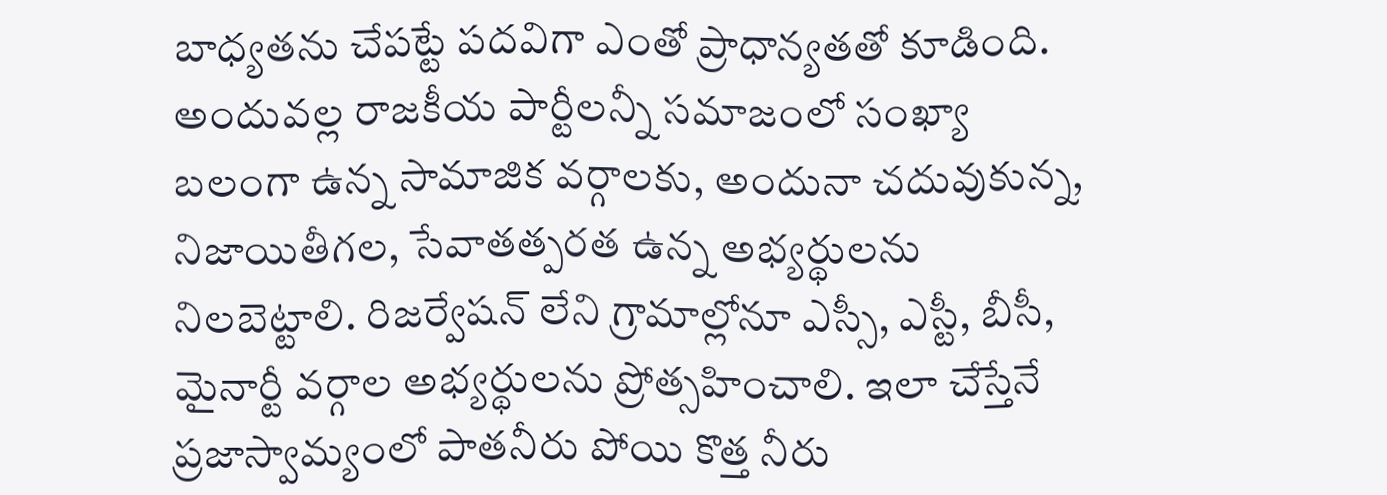బాధ్యతను చేపట్టే పదవిగా ఎంతో ప్రాధాన్యతతో కూడింది. అందువల్ల రాజకీయ పార్టీలన్నీ సమాజంలో సంఖ్యా బలంగా ఉన్న సామాజిక వర్గాలకు, అందునా చదువుకున్న, నిజాయితీగల, సేవాతత్పరత ఉన్న అభ్యర్థులను నిలబెట్టాలి. రిజర్వేషన్ లేని గ్రామాల్లోనూ ఎస్సీ, ఎస్టీ, బీసీ, మైనార్టీ వర్గాల అభ్యర్థులను ప్రోత్సహించాలి. ఇలా చేస్తేనే ప్రజాస్వామ్యంలో పాతనీరు పోయి కొత్త నీరు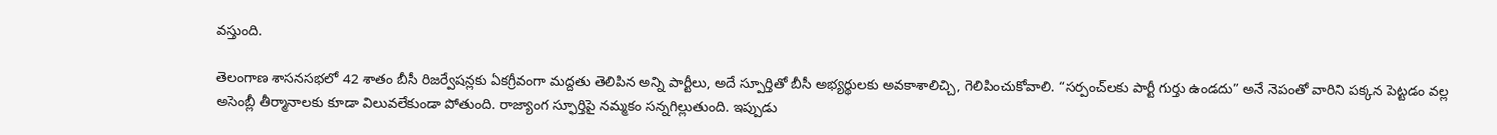వస్తుంది.

తెలంగాణ శాసనసభలో 42 శాతం బీసీ రిజర్వేషన్లకు ఏకగ్రీవంగా మద్దతు తెలిపిన అన్ని పార్టీలు, అదే స్పూర్తితో బీసీ అభ్యర్థులకు అవకాశాలిచ్చి, గెలిపించుకోవాలి. “సర్పంచ్‌లకు పార్టీ గుర్తు ఉండదు” అనే నెపంతో వారిని పక్కన పెట్టడం వల్ల అసెంబ్లీ తీర్మానాలకు కూడా విలువలేకుండా పోతుంది. రాజ్యాంగ స్ఫూర్తిపై నమ్మకం సన్నగిల్లుతుంది. ఇప్పుడు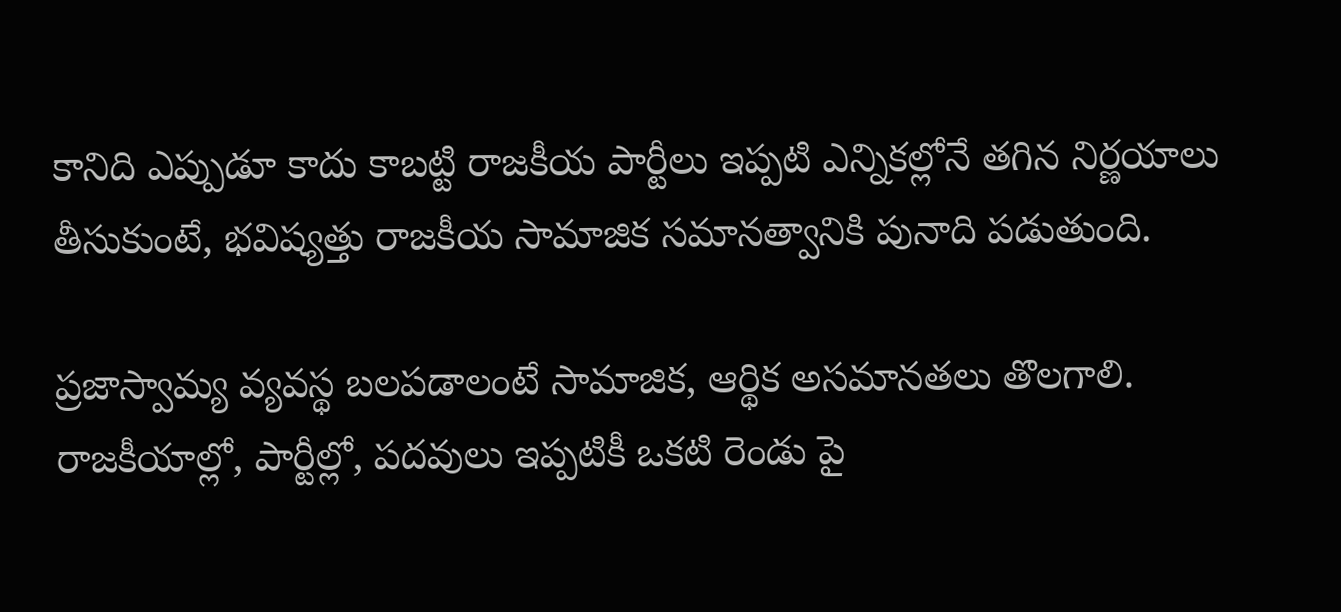కానిది ఎప్పుడూ కాదు కాబట్టి రాజకీయ పార్టీలు ఇప్పటి ఎన్నికల్లోనే తగిన నిర్ణయాలు తీసుకుంటే, భవిష్యత్తు రాజకీయ సామాజిక సమానత్వానికి పునాది పడుతుంది.

ప్రజాస్వామ్య వ్యవస్థ బలపడాలంటే సామాజిక, ఆర్థిక అసమానతలు తొలగాలి. రాజకీయాల్లో, పార్టీల్లో, పదవులు ఇప్పటికీ ఒకటి రెండు పై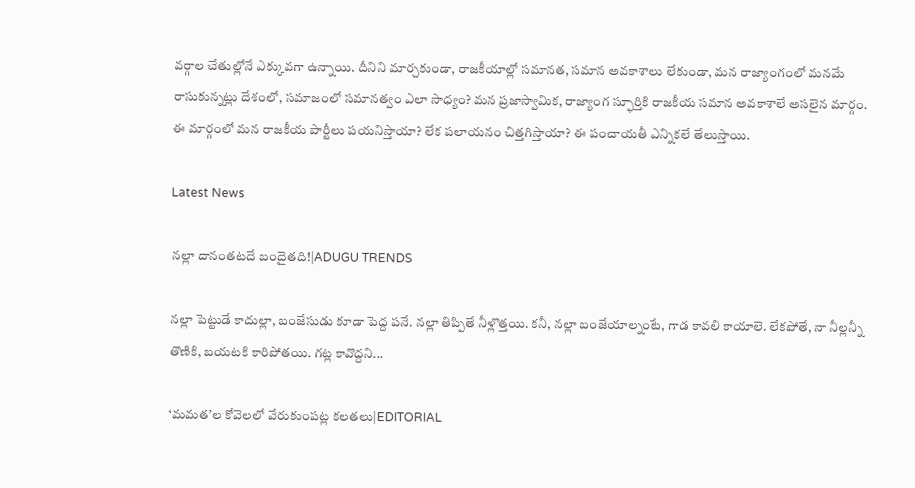వర్గాల చేతుల్లోనే ఎక్కువగా ఉన్నాయి. దీనిని మార్చకుండా, రాజకీయాల్లో సమానత, సమాన అవకాశాలు లేకుండా, మన రాజ్యాంగంలో మనమే రాసుకున్నట్లు దేశంలో, సమాజంలో సమానత్వం ఎలా సాధ్యం? మన ప్రజాస్వామిక, రాజ్యాంగ స్ఫూర్తికి రాజకీయ సమాన అవకాశాలే అసలైన మార్గం. ఈ మార్గంలో మన రాజకీయ పార్టీలు పయనిస్తాయా? లేక పలాయనం చిత్తగిస్తాయా? ఈ పంచాయతీ ఎన్నికలే తేలుస్తాయి.

Latest News

నల్లా దానంతటదే బందైతది!|ADUGU TRENDS

నల్లా పెట్టుడే కాదుల్లా, బంజేసుడు కూడా పెద్ద పనే. నల్లా తిప్పితే నీళ్లొత్తయి. కనీ, నల్లా బంజేయాల్నంటే, గాడ కావలి కాయాలె. లేకపోతే, నా నీల్లన్నీ తొణికి, బయటకి కారిపోతయి. గట్ల కావొద్దని...

‘మమత’ల కోవెలలో వేరుకుంపట్ల కలతలు|EDITORIAL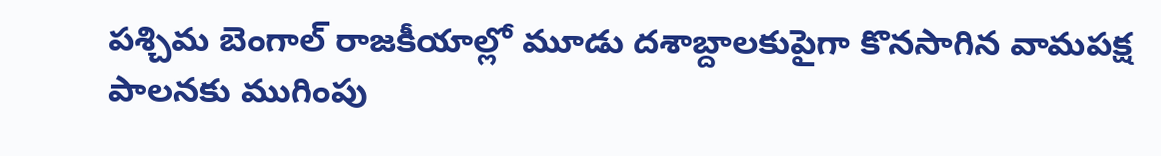పశ్చిమ బెంగాల్ రాజకీయాల్లో మూడు దశాబ్దాలకుపైగా కొనసాగిన వామపక్ష పాలనకు ముగింపు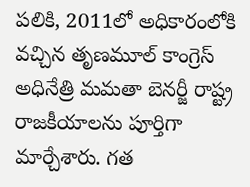పలికి, 2011లో అధికారంలోకి వచ్చిన తృణమూల్ కాంగ్రెస్ అధినేత్రి మమతా బెనర్జీ రాష్ట్ర రాజకీయాలను పూర్తిగా మార్చేశారు. గత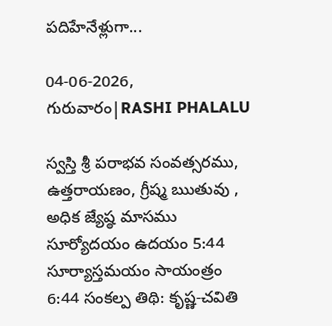పదిహేనేళ్లుగా...

04-06-2026, గురువారం|RASHI PHALALU

స్వస్తి శ్రీ పరాభవ సంవత్సరము, ఉత్తరాయణం, గ్రీష్మ ఋతువు , అధిక జ్యేష్ఠ మాసము సూర్యోదయం ఉదయం 5:44 సూర్యాస్తమయం సాయంత్రం 6:44 సంకల్ప తిథి: కృష్ణ-చవితి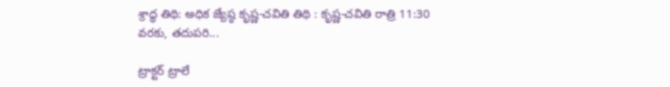శ్రాద్ధ తిథి: అధిక జ్యేష్ఠ కృష్ణ-చవితి తిథి : కృష్ణ-చవితి రాత్రి 11:30 వరకు, తదుపరి...

ట్రాక్టర్ ట్రాలే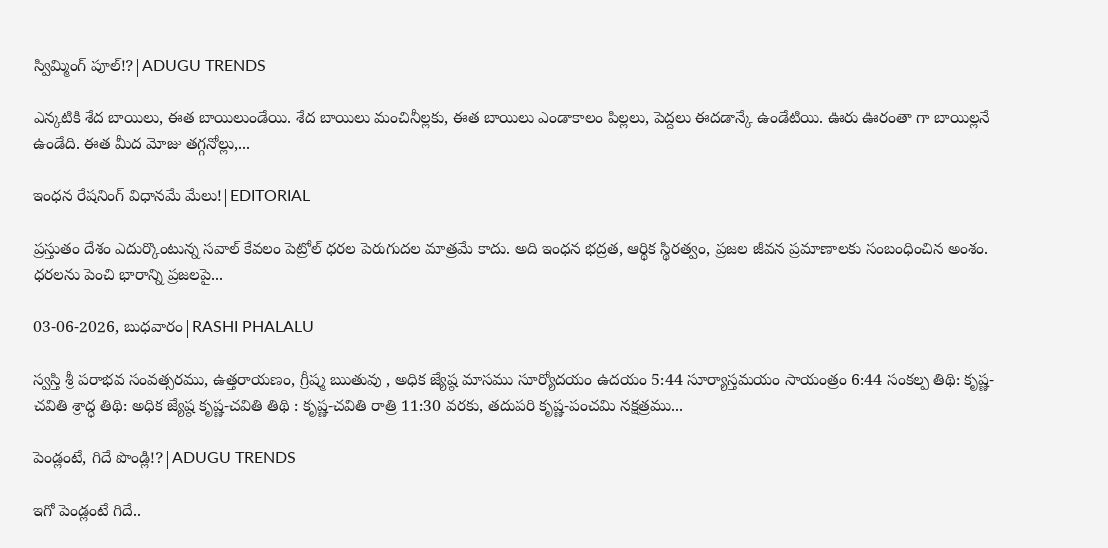స్విమ్మింగ్ పూల్!?|ADUGU TRENDS

ఎన్కటికి శేద బాయిలు, ఈత బాయిలుండేయి. శేద బాయిలు మంచినీల్లకు, ఈత బాయిలు ఎండాకాలం పిల్లలు, పెద్దలు ఈదడాన్కే ఉండేటియి. ఊరు ఊరంతా గా బాయిల్లనే ఉండేది. ఈత మీద మోజు తగ్గనోల్లు,...

ఇంధన రేషనింగ్ విధానమే మేలు!|EDITORIAL

ప్రస్తుతం దేశం ఎదుర్కొంటున్న సవాల్ కేవలం పెట్రోల్ ధరల పెరుగుదల మాత్రమే కాదు. అది ఇంధన భద్రత, ఆర్థిక స్థిరత్వం, ప్రజల జీవన ప్రమాణాలకు సంబంధించిన అంశం. ధరలను పెంచి భారాన్ని ప్రజలపై...

03-06-2026, బుధవారం|RASHI PHALALU

స్వస్తి శ్రీ పరాభవ సంవత్సరము, ఉత్తరాయణం, గ్రీష్మ ఋతువు , అధిక జ్యేష్ఠ మాసము సూర్యోదయం ఉదయం 5:44 సూర్యాస్తమయం సాయంత్రం 6:44 సంకల్ప తిథి: కృష్ణ-చవితి శ్రాద్ధ తిథి: అధిక జ్యేష్ఠ కృష్ణ-చవితి తిథి : కృష్ణ-చవితి రాత్రి 11:30 వరకు, తదుపరి కృష్ణ-పంచమి నక్షత్రము...

పెండ్లంటే, గిదే పొండ్లి!?|ADUGU TRENDS

ఇగో పెండ్లంటే గిదే..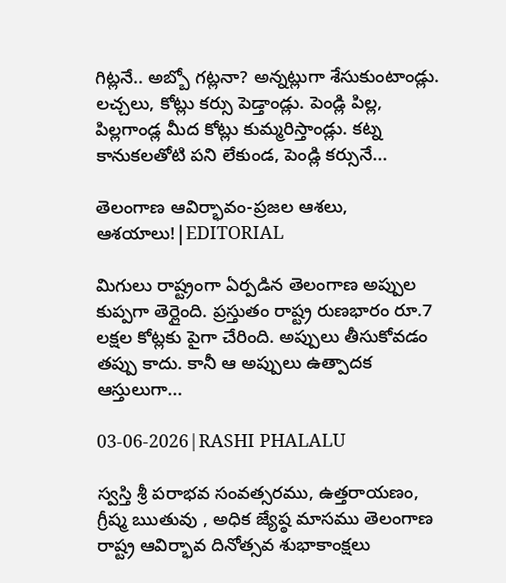గిట్లనే.. అబ్బో గట్లనా? అన్నట్లుగా శేసుకుంటాండ్లు. లచ్చలు, కోట్లు కర్సు పెడ్తాండ్లు. పెండ్లి పిల్ల, పిల్లగాండ్ల మీద కోట్లు కుమ్మరిస్తాండ్లు. కట్న కానుకలతోటి పని లేకుండ, పెండ్లి కర్సునే...

తెలంగాణ ఆవిర్భావం-ప్రజల ఆశలు, ఆశయాలు!|EDITORIAL

మిగులు రాష్ట్రంగా ఏర్పడిన తెలంగాణ అప్పుల కుప్పగా తెర్లైంది. ప్రస్తుతం రాష్ట్ర రుణభారం రూ.7 లక్షల కోట్లకు పైగా చేరింది. అప్పులు తీసుకోవడం తప్పు కాదు. కానీ ఆ అప్పులు ఉత్పాదక ఆస్తులుగా...

03-06-2026|RASHI PHALALU

స్వస్తి శ్రీ పరాభవ సంవత్సరము, ఉత్తరాయణం, గ్రీష్మ ఋతువు , అధిక జ్యేష్ఠ మాసము తెలంగాణ రాష్ట్ర ఆవిర్భావ దినోత్సవ శుభాకాంక్షలు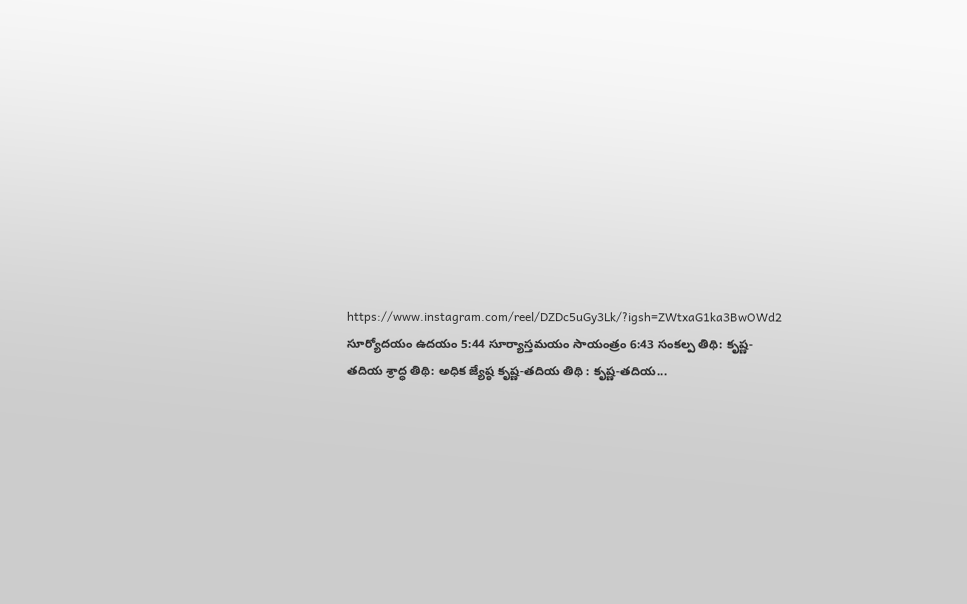https://www.instagram.com/reel/DZDc5uGy3Lk/?igsh=ZWtxaG1ka3BwOWd2 సూర్యోదయం ఉదయం 5:44 సూర్యాస్తమయం సాయంత్రం 6:43 సంకల్ప తిథి: కృష్ణ-తదియ శ్రాద్ధ తిథి: అధిక జ్యేష్ఠ కృష్ణ-తదియ తిథి : కృష్ణ-తదియ...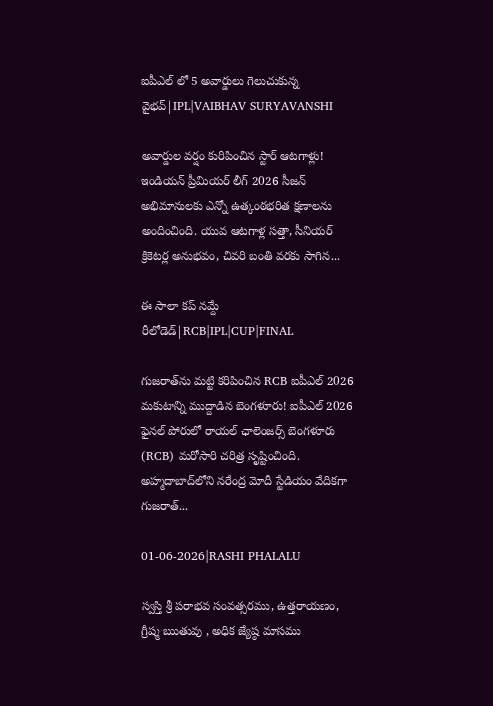ఐపీఎల్ లో 5 అవార్డులు గెలుచుకున్న వైభవ్|IPL|VAIBHAV SURYAVANSHI

అవార్డుల వర్షం కురిపించిన స్టార్ ఆటగాళ్లు! ఇండియన్ ప్రీమియర్ లీగ్ 2026 సీజన్ అభిమానులకు ఎన్నో ఉత్కంఠభరిత క్షణాలను అందించింది. యువ ఆటగాళ్ల సత్తా, సీనియర్ క్రికెటర్ల అనుభవం, చివరి బంతి వరకు సాగిన...

ఈ సాలా కప్ నమ్దే రీలోడెడ్|RCB|IPL|CUP|FINAL

గుజరాత్‌ను మట్టి కరిపించిన RCB ఐపీఎల్ 2026 మకుటాన్ని ముద్దాడిన బెంగళూరు! ఐపీఎల్ 2026 ఫైనల్ పోరులో రాయల్ ఛాలెంజర్స్ బెంగళూరు (RCB) మరోసారి చరిత్ర సృష్టించింది. అహ్మదాబాద్‌లోని నరేంద్ర మోదీ స్టేడియం వేదికగా గుజరాత్...

01-06-2026|RASHI PHALALU

స్వస్తి శ్రీ పరాభవ సంవత్సరము, ఉత్తరాయణం, గ్రీష్మ ఋతువు , అధిక జ్యేష్ఠ మాసము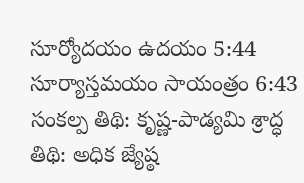సూర్యోదయం ఉదయం 5:44 సూర్యాస్తమయం సాయంత్రం 6:43 సంకల్ప తిథి: కృష్ణ-పాడ్యమి శ్రాద్ధ తిథి: అధిక జ్యేష్ఠ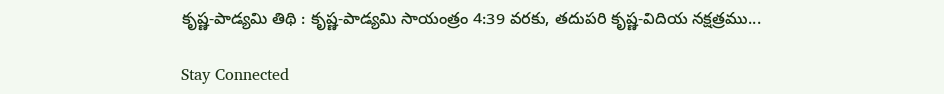కృష్ణ-పాడ్యమి తిథి : కృష్ణ-పాడ్యమి సాయంత్రం 4:39 వరకు, తదుపరి కృష్ణ-విదియ నక్షత్రము...

Stay Connected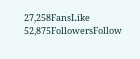27,258FansLike
52,875FollowersFollow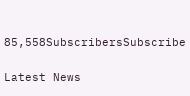85,558SubscribersSubscribe

Latest News